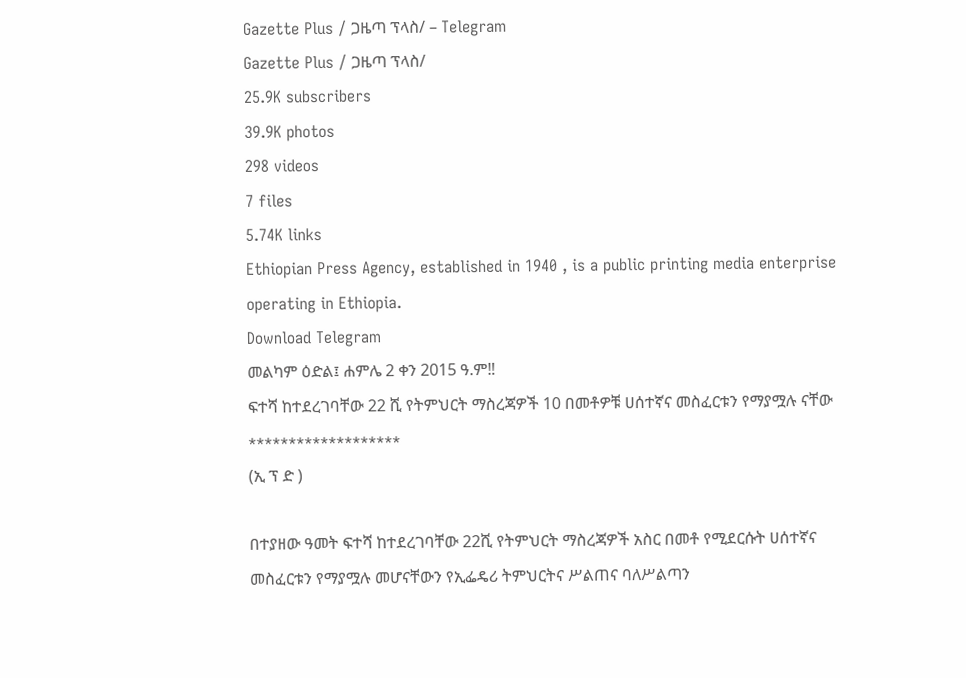Gazette Plus / ጋዜጣ ፕላስ/ – Telegram
Gazette Plus / ጋዜጣ ፕላስ/
25.9K subscribers
39.9K photos
298 videos
7 files
5.74K links
Ethiopian Press Agency, established in 1940 , is a public printing media enterprise operating in Ethiopia.
Download Telegram
መልካም ዕድል፤ ሐምሌ 2 ቀን 2015 ዓ.ም‼
ፍተሻ ከተደረገባቸው 22 ሺ የትምህርት ማስረጃዎች 10 በመቶዎቹ ሀሰተኛና መስፈርቱን የማያሟሉ ናቸው
*******************
(ኢ ፕ ድ )

በተያዘው ዓመት ፍተሻ ከተደረገባቸው 22ሺ የትምህርት ማስረጃዎች አስር በመቶ የሚደርሱት ሀሰተኛና መስፈርቱን የማያሟሉ መሆናቸውን የኢፌዴሪ ትምህርትና ሥልጠና ባለሥልጣን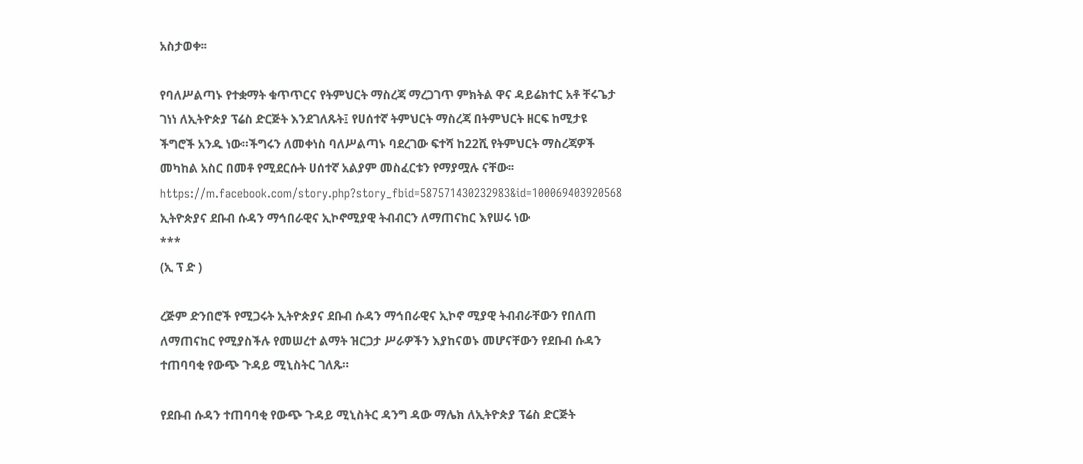አስታወቀ፡፡

የባለሥልጣኑ የተቋማት ቁጥጥርና የትምህርት ማስረጃ ማረጋገጥ ምክትል ዋና ዳይሬክተር አቶ ቸሩጌታ ገነነ ለኢትዮጵያ ፕሬስ ድርጅት እንደገለጹት፤ የሀሰተኛ ትምህርት ማስረጃ በትምህርት ዘርፍ ከሚታዩ ችግሮች አንዱ ነው።ችግሩን ለመቀነስ ባለሥልጣኑ ባደረገው ፍተሻ ከ22ሺ የትምህርት ማስረጃዎች መካከል አስር በመቶ የሚደርሱት ሀሰተኛ አልያም መስፈርቱን የማያሟሉ ናቸው፡፡
https://m.facebook.com/story.php?story_fbid=587571430232983&id=100069403920568
ኢትዮጵያና ደቡብ ሱዳን ማኅበራዊና ኢኮኖሚያዊ ትብብርን ለማጠናከር እየሠሩ ነው
***
(ኢ ፕ ድ )

ረጅም ድንበሮች የሚጋሩት ኢትዮጵያና ደቡብ ሱዳን ማኅበራዊና ኢኮኖ ሚያዊ ትብብራቸውን የበለጠ ለማጠናከር የሚያስችሉ የመሠረተ ልማት ዝርጋታ ሥራዎችን እያከናወኑ መሆናቸውን የደቡብ ሱዳን ተጠባባቂ የውጭ ጉዳይ ሚኒስትር ገለጹ።

የደቡብ ሱዳን ተጠባባቂ የውጭ ጉዳይ ሚኒስትር ዳንግ ዳው ማሌክ ለኢትዮጵያ ፕሬስ ድርጅት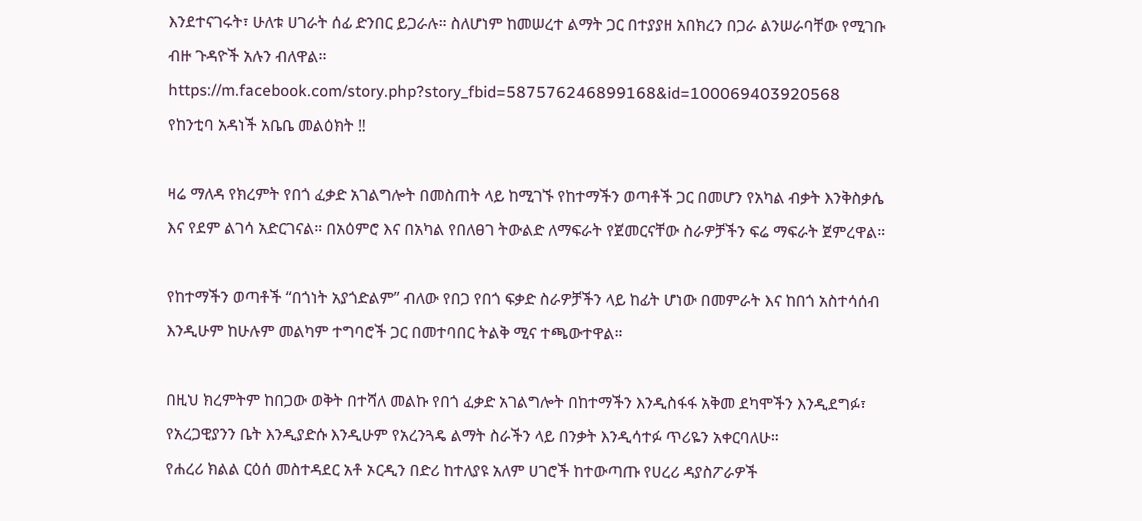እንደተናገሩት፣ ሁለቱ ሀገራት ሰፊ ድንበር ይጋራሉ። ስለሆነም ከመሠረተ ልማት ጋር በተያያዘ አበክረን በጋራ ልንሠራባቸው የሚገቡ ብዙ ጉዳዮች አሉን ብለዋል፡፡
https://m.facebook.com/story.php?story_fbid=587576246899168&id=100069403920568
የከንቲባ አዳነች አቤቤ መልዕክት ‼

ዛሬ ማለዳ የክረምት የበጎ ፈቃድ አገልግሎት በመስጠት ላይ ከሚገኙ የከተማችን ወጣቶች ጋር በመሆን የአካል ብቃት እንቅስቃሴ እና የደም ልገሳ አድርገናል። በአዕምሮ እና በአካል የበለፀገ ትውልድ ለማፍራት የጀመርናቸው ስራዎቻችን ፍሬ ማፍራት ጀምረዋል።

የከተማችን ወጣቶች “በጎነት አያጎድልም” ብለው የበጋ የበጎ ፍቃድ ስራዎቻችን ላይ ከፊት ሆነው በመምራት እና ከበጎ አስተሳሰብ እንዲሁም ከሁሉም መልካም ተግባሮች ጋር በመተባበር ትልቅ ሚና ተጫውተዋል።

በዚህ ክረምትም ከበጋው ወቅት በተሻለ መልኩ የበጎ ፈቃድ አገልግሎት በከተማችን እንዲስፋፋ አቅመ ደካሞችን እንዲደግፉ፣ የአረጋዊያንን ቤት እንዲያድሱ እንዲሁም የአረንጓዴ ልማት ስራችን ላይ በንቃት እንዲሳተፉ ጥሪዬን አቀርባለሁ።
የሐረሪ ክልል ርዕሰ መስተዳደር አቶ ኦርዲን በድሪ ከተለያዩ አለም ሀገሮች ከተውጣጡ የሀረሪ ዳያስፖራዎች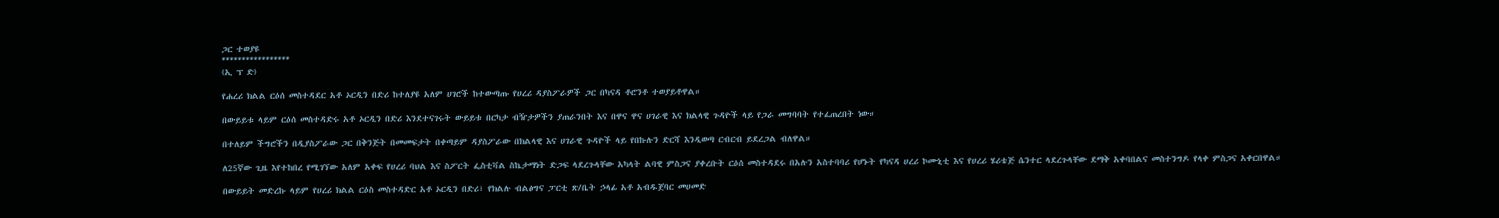ጋር ተወያዩ
*****************
(ኢ ፕ ድ)

የሐረሪ ክልል ርዕሰ መስተዳደር አቶ ኦርዲን በድሪ ከተለያዩ አለም ሀገሮች ከተውጣጡ የሀረሪ ዳያስፖራዎች ጋር በካናዳ ቶሮንቶ ተወያይቶዋል።

በውይይቱ ላይም ርዕሰ መስተዳድሩ አቶ ኦርዲን በድሪ እንደተናገሩት ውይይቱ በርካታ ብዥታዎችን ያጠራንበት እና በዋና ዋና ሀገራዊ እና ክልላዊ ጉዳዮች ላይ የጋራ መግባባት የተፈጠረበት ነው።

በተለይም ችግሮችን በዲያስፖራው ጋር በቅንጅት በመመፍታት በቀጣይም ዳያስፖራው በክልላዊ እና ሀገራዊ ጉዳዮች ላይ የበኩሉን ድርሻ እንዲወጣ ርብርብ ይደረጋል ብለዋል።

ለ25ኛው ጊዜ እየተከበረ የሚገኘው አለም አቀፍ የሀረሪ ባህል እና ስፖርት ፌስቲቫል ስኬታማነት ድጋፍ ላደረጉላቸው አካላት ልባዊ ምስጋና ያቀረቡት ርዕሰ መስተዳደሩ በአሉን አስተባባሪ የሆኑት የካናዳ ሀረሪ ኮሙኒቲ እና የሀረሪ ሄሪቴጅ ሴንተር ላደረጉላቸው ደማቅ አቀባበልና መስተንግዶ የላቀ ምስጋና አቀርበዋል።

በውይይት መድረኩ ላይም የሀረሪ ክልል ርዕስ መስተዳድር አቶ ኦርዲን በድሪ፣ የክልሉ ብልፅግና ፓርቲ ጽ/ቤት ኃላፊ አቶ አብዱጀባር መሀመድ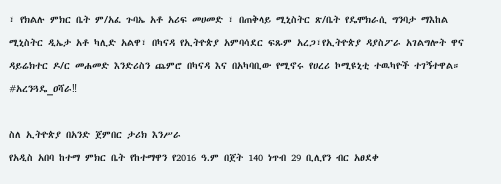፣ የክልሉ ምክር ቤት ም/አፈ ጉባኤ አቶ አሪፍ መሀመድ ፣ በጠቅላይ ሚኒስትር ጽ/ቤት የዴሞክራሲ ግንባታ ማእከል ሚኒስትር ዲኤታ አቶ ካሊድ አልዋ፣ በካናዳ የኢትዮጵያ አምባሳደር ፍጹም አረጋ፣የኢትዮጵያ ዳያስፖራ አገልግሎት ዋና ዳይሬክተር ዶ/ር መሐመድ እንድሪስን ጨምሮ በካናዳ እና በአካባቢው የሚኖሩ የሀረሪ ኮሚዩኒቲ ተዉካዮች ተገኝተዋል።
#አረንጓዴ_ዐሻራ‼

ስለ ኢትዮጵያ በአንድ ጀምበር ታሪክ እንሥራ
የአዲስ አበባ ከተማ ምክር ቤት የከተማዋን የ2016 ዓ.ም በጀት 140 ነጥብ 29 ቢሊየን ብር አፀደቀ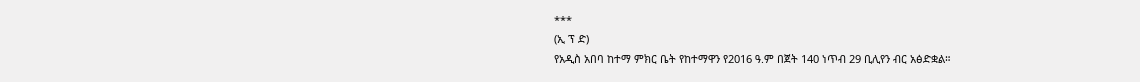***
(ኢ ፕ ድ)
የአዲስ አበባ ከተማ ምክር ቤት የከተማዋን የ2016 ዓ.ም በጀት 140 ነጥብ 29 ቢሊየን ብር አፅድቋል።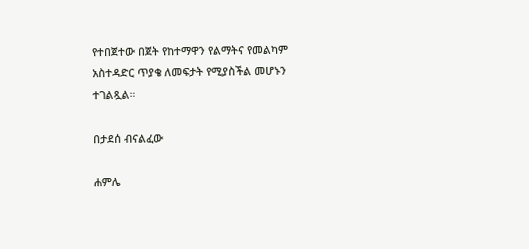የተበጀተው በጀት የከተማዋን የልማትና የመልካም አስተዳድር ጥያቄ ለመፍታት የሚያስችል መሆኑን ተገልጿል።

በታደሰ ብናልፈው

ሐምሌ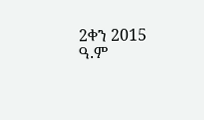2ቀን 2015 ዓ.ም